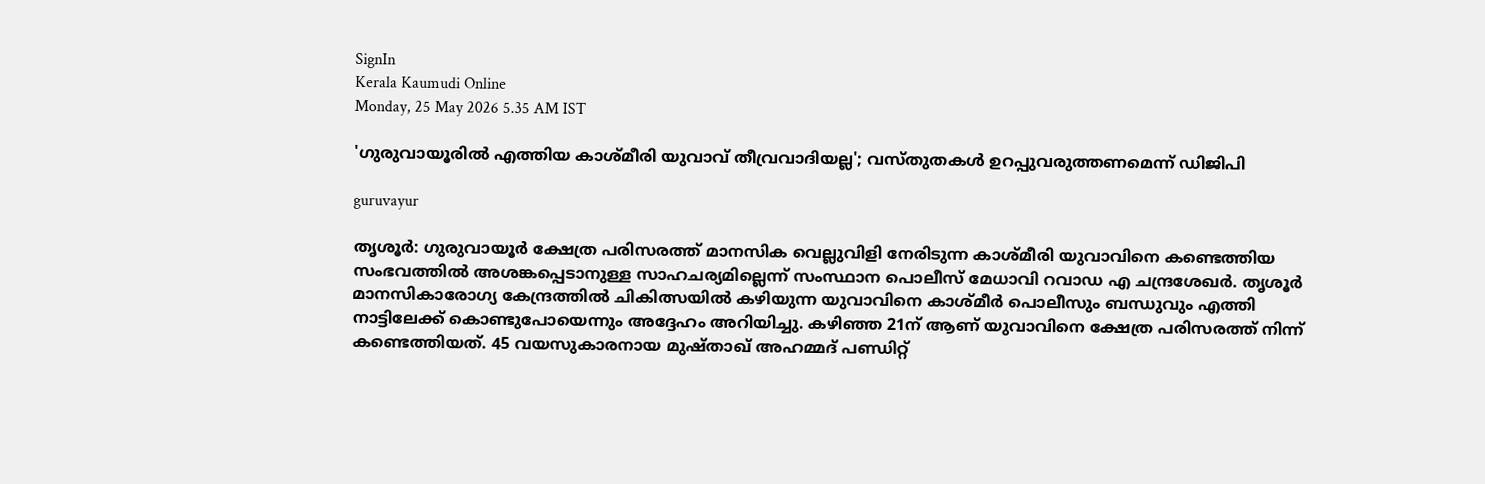SignIn
Kerala Kaumudi Online
Monday, 25 May 2026 5.35 AM IST

'ഗുരുവായൂരിൽ എത്തിയ കാശ്മീരി യുവാവ് തീവ്രവാദിയല്ല'; വസ്തുതകൾ ഉറപ്പുവരുത്തണമെന്ന് ഡിജിപി

guruvayur

തൃശൂർ: ഗുരുവായൂർ ക്ഷേത്ര പരിസരത്ത് മാനസിക വെല്ലുവിളി നേരിടുന്ന കാശ്മീരി യുവാവിനെ കണ്ടെത്തിയ സംഭവത്തിൽ അശങ്കപ്പെടാനുള്ള സാഹചര്യമില്ലെന്ന് സംസ്ഥാന പൊലീസ് മേധാവി റവാഡ എ ചന്ദ്രശേഖർ. തൃശൂർ മാനസികാരോഗ്യ കേന്ദ്രത്തിൽ ചികിത്സയിൽ കഴിയുന്ന യുവാവിനെ കാശ്മീർ പൊലീസും ബന്ധുവും എത്തി നാട്ടിലേക്ക് കൊണ്ടുപോയെന്നും അദ്ദേഹം അറിയിച്ചു. കഴിഞ്ഞ 21ന് ആണ് യുവാവിനെ ക്ഷേത്ര പരിസരത്ത് നിന്ന് കണ്ടെത്തിയത്. 45 വയസുകാരനായ മുഷ്താഖ് അഹമ്മദ് പണ്ഡിറ്റ്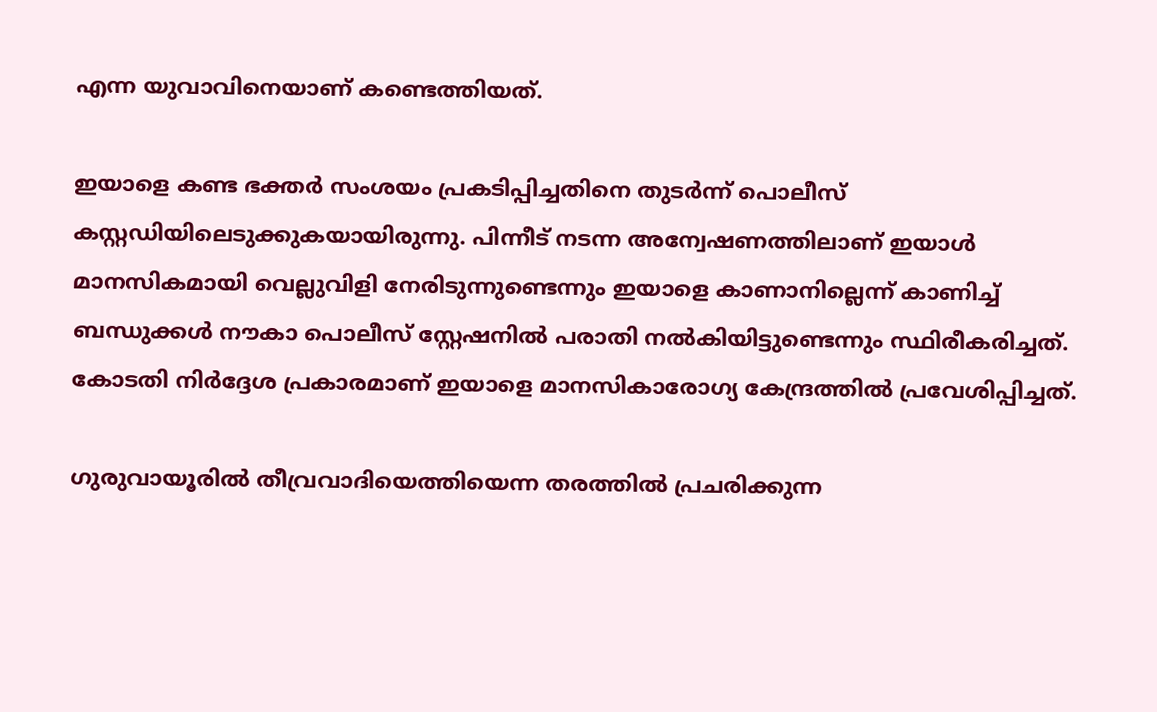എന്ന യുവാവിനെയാണ് കണ്ടെത്തിയത്.

ഇയാളെ കണ്ട ഭക്തർ സംശയം പ്രകടിപ്പിച്ചതിനെ തുടർന്ന് പൊലീസ് കസ്റ്റഡിയിലെടുക്കുകയായിരുന്നു. പിന്നീട് നടന്ന അന്വേഷണത്തിലാണ് ഇയാൾ മാനസികമായി വെല്ലുവിളി നേരിടുന്നുണ്ടെന്നും ഇയാളെ കാണാനില്ലെന്ന് കാണിച്ച് ബന്ധുക്കൾ നൗകാ പൊലീസ് സ്റ്റേഷനിൽ പരാതി നൽകിയിട്ടുണ്ടെന്നും സ്ഥിരീകരിച്ചത്. കോടതി നിർദ്ദേശ പ്രകാരമാണ് ഇയാളെ മാനസികാരോഗ്യ കേന്ദ്രത്തിൽ പ്രവേശിപ്പിച്ചത്.

ഗുരുവായൂരിൽ തീവ്രവാദിയെത്തിയെന്ന തരത്തിൽ പ്രചരിക്കുന്ന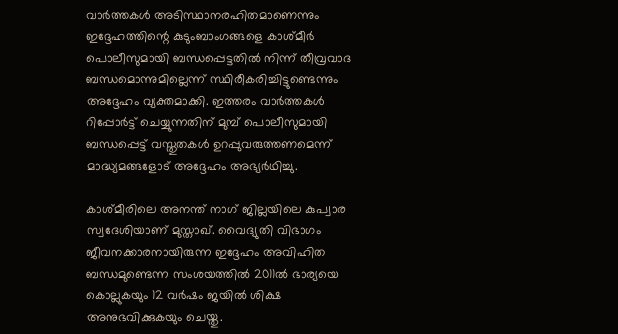വാർത്തകൾ അടിസ്ഥാനരഹിതമാണെന്നും ഇദ്ദേഹത്തിന്റെ കുടുംബാംഗങ്ങളെ കാശ്മീർ പൊലീസുമായി ബന്ധപ്പെട്ടതിൽ നിന്ന് തീവ്രവാദ ബന്ധമൊന്നുമില്ലെന്ന് സ്ഥിരീകരിച്ചിട്ടുണ്ടെന്നും അദ്ദേഹം വ്യക്തമാക്കി. ഇത്തരം വാർത്തകൾ റിപ്പോർട്ട് ചെയ്യുന്നതിന് മുമ്പ് പൊലീസുമായി ബന്ധപ്പെട്ട് വസ്തുതകൾ ഉറപ്പുവരുത്തണമെന്ന് മാദ്ധ്യമങ്ങളോട് അദ്ദേഹം അഭ്യർഥിച്ചു.

കാശ്മീരിലെ അനന്ത് നാഗ് ജില്ലയിലെ കുപ്വാര സ്വദേശിയാണ് മുസ്താഖ്. വൈദ്യുതി വിഭാഗം ജീവനക്കാരനായിരുന്ന ഇദ്ദേഹം അവിഹിത ബന്ധമുണ്ടെന്ന സംശയത്തിൽ 2011ൽ ഭാര്യയെ കൊല്ലുകയും 12 വർഷം ജയിൽ ശിക്ഷ അനുഭവിക്കുകയും ചെയ്തു.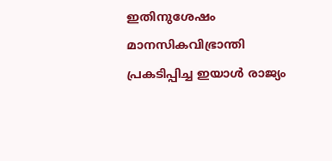ഇതിനുശേഷം മാനസികവിഭ്രാന്തി പ്രകടിപ്പിച്ച ഇയാൾ രാജ്യം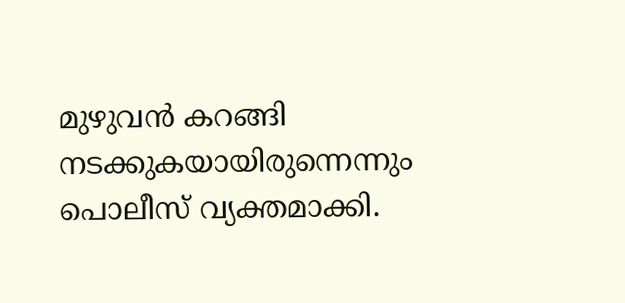മുഴുവൻ കറങ്ങി നടക്കുകയായിരുന്നെന്നും പൊലീസ് വ്യക്തമാക്കി.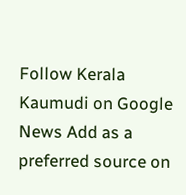Follow Kerala Kaumudi on Google News Add as a preferred source on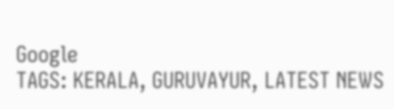Google
TAGS: KERALA, GURUVAYUR, LATEST NEWS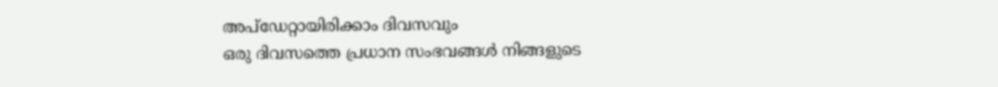അപ്ഡേറ്റായിരിക്കാം ദിവസവും
ഒരു ദിവസത്തെ പ്രധാന സംഭവങ്ങൾ നിങ്ങളുടെ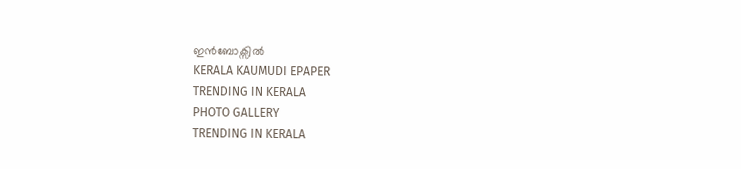ഇൻബോക്സിൽ
KERALA KAUMUDI EPAPER
TRENDING IN KERALA
PHOTO GALLERY
TRENDING IN KERALA